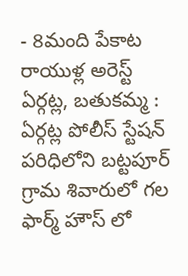- 8మంది పేకాట రాయుళ్ల అరెస్ట్
ఏర్గట్ల, బతుకమ్మ : ఏర్గట్ల పోలీస్ స్టేషన్ పరిధిలోని బట్టపూర్ గ్రామ శివారులో గల ఫార్మ్ హౌస్ లో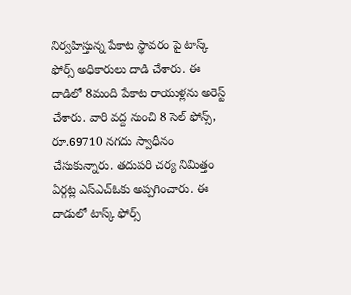నిర్వహిస్తున్న పేకాట స్థావరం పై టాస్క్ ఫోర్స్ అధికారులు దాడి చేశారు. ఈ దాడిలో 8మంది పేకాట రాయుళ్లను అరెస్ట్ చేశారు. వారి వద్ద నుంచి 8 సెల్ ఫోన్స్, రూ.69710 నగదు స్వాధీనం చేసుకున్నారు. తదుపరి చర్య నిమిత్తం ఏర్గట్ల ఎస్ఎచ్ఓకు అప్పగించారు. ఈ దాడులో టాస్క్ ఫోర్స్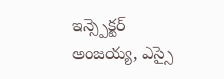ఇన్స్పెక్టర్ అంజయ్య, ఎస్సై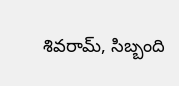శివరామ్, సిబ్బంది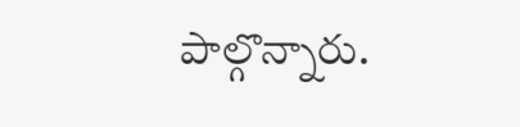పాల్గొన్నారు.